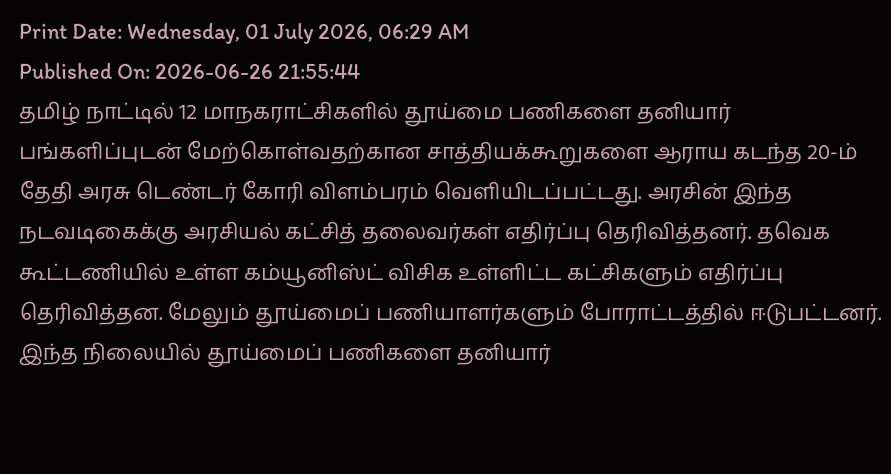Print Date: Wednesday, 01 July 2026, 06:29 AM
Published On: 2026-06-26 21:55:44
தமிழ் நாட்டில் 12 மாநகராட்சிகளில் தூய்மை பணிகளை தனியார் பங்களிப்புடன் மேற்கொள்வதற்கான சாத்தியக்கூறுகளை ஆராய கடந்த 20-ம் தேதி அரசு டெண்டர் கோரி விளம்பரம் வெளியிடப்பட்டது. அரசின் இந்த நடவடிகைக்கு அரசியல் கட்சித் தலைவர்கள் எதிர்ப்பு தெரிவித்தனர். தவெக கூட்டணியில் உள்ள கம்யூனிஸ்ட் விசிக உள்ளிட்ட கட்சிகளும் எதிர்ப்பு தெரிவித்தன. மேலும் தூய்மைப் பணியாளர்களும் போராட்டத்தில் ஈடுபட்டனர். இந்த நிலையில் தூய்மைப் பணிகளை தனியார்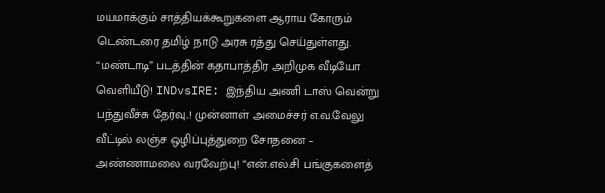மயமாக்கும் சாத்தியக்கூறுகளை ஆராய கோரும் டெண்டரை தமிழ் நாடு அரசு ரத்து செய்துள்ளது. “மண்டாடி” படத்தின் கதாபாத்திர அறிமுக வீடியோ வெளியீடு! INDvsIRE: இந்திய அணி டாஸ் வென்று பந்துவீச்சு தேர்வு..! முன்னாள் அமைச்சர் எ.வ.வேலு வீட்டில் லஞ்ச ஒழிப்புத்துறை சோதனை – அண்ணாமலை வரவேற்பு! “என்.எல்.சி பங்குகளைத்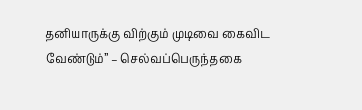தனியாருக்கு விற்கும் முடிவை கைவிட வேண்டும்” – செல்வப்பெருந்தகை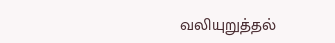வலியுறுத்தல்